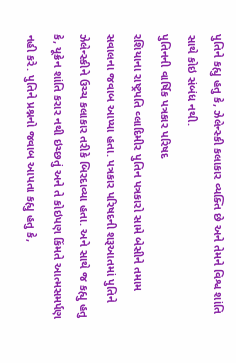પુતિને કહ્યુ હતુ કે, ઝેલેન્સ્કી કલાકાર વ્યક્તિ છે અને તેમને વિશ્વ શાંતિ સાથે કોઇ સંબંધ નથી.
પુતિનની વાર્ષિક પત્રકાર પરિષદ
રશિયાના રાષ્ટ્રપતિ વ્લાદિમીર પુતિન પત્રકારો સામે બેસીને તમામ સવાલના જવાબ આપ્યા હતા. પત્રકાર પરિષદની શરૂઆતમાં પુતિને ઝેલેન્સ્કીને ઉચ્ચ કલાકાર તરીકે બિરદાવ્યા હતા. અને સાથે જ કહ્યુ હતુ કે, યૂક્રેન શાંતિ કરાર નથી ઇચ્છતું અને તે કોઇપણ કિંમતે આત્મસમર્પણ નહી કરે. પુતિને પ્રશ્નનો જવાબ આપતા કહ્યુ હતુ કે,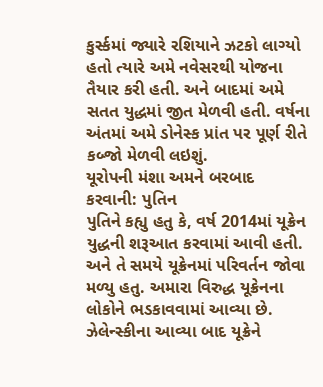કુર્સ્કમાં જ્યારે રશિયાને ઝટકો લાગ્યો હતો ત્યારે અમે નવેસરથી યોજના તૈયાર કરી હતી. અને બાદમાં અમે સતત યુદ્ધમાં જીત મેળવી હતી. વર્ષના અંતમાં અમે ડોનેસ્ક પ્રાંત પર પૂર્ણ રીતે કબ્જો મેળવી લઇશું.
યૂરોપની મંશા અમને બરબાદ કરવાની: પુતિન
પુતિને કહ્યુ હતુ કે, વર્ષ 2014માં યૂક્રેન યુદ્ધની શરૂઆત કરવામાં આવી હતી. અને તે સમયે યૂક્રેનમાં પરિવર્તન જોવા મળ્યુ હતુ. અમારા વિરુદ્ધ યૂક્રેનના લોકોને ભડકાવવામાં આવ્યા છે. ઝેલેન્સ્કીના આવ્યા બાદ યૂક્રેને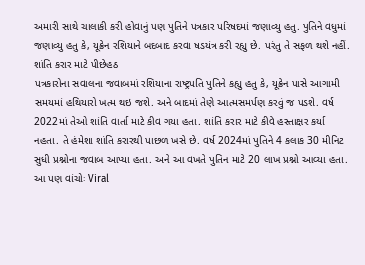અમારી સાથે ચાલાકી કરી હોવાનું પણ પુતિને પત્રકાર પરિષદમાં જણાવ્યુ હતુ. પુતિને વધુમાં જણાવ્યુ હતુ કે, યૂક્રેન રશિયાને બદબાદ કરવા ષડયંત્ર કરી રહ્યુ છે. પરંતુ તે સફળ થશે નહીં.
શાંતિ કરાર માટે પીછેહઠ
પત્રકારોના સવાલના જવાબમાં રશિયાના રાષ્ટ્રપતિ પુતિને કહ્યુ હતુ કે, યૂક્રેન પાસે આગામી સમયમાં હથિયારો ખત્મ થઇ જશે. અને બાદમાં તેણે આત્મસમર્પણ કરવું જ પડશે. વર્ષ 2022માં તેઓ શાંતિ વાર્તા માટે કીવ ગયા હતા. શાંતિ કરાર માટે કીવે હસ્તાક્ષર કર્યા નહતા. તે હંમેશા શાંતિ કરારથી પાછળ ખસે છે. વર્ષ 2024માં પુતિને 4 કલાક 30 મીનિટ સુધી પ્રશ્નોના જવાબ આપ્યા હતા. અને આ વખતે પુતિન માટે 20 લાખ પ્રશ્નો આવ્યા હતા.
આ પણ વાંચોઃ Viral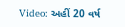Video: અહીં 20 વર્ષ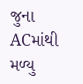જુના ACમાંથી મળ્યુ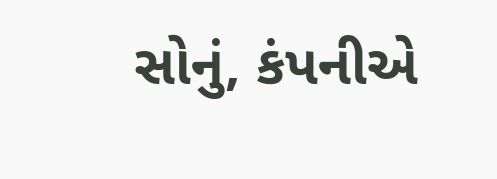સોનું, કંપનીએ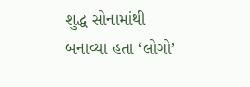શુદ્ધ સોનામાંથી બનાવ્યા હતા ‘લોગો’